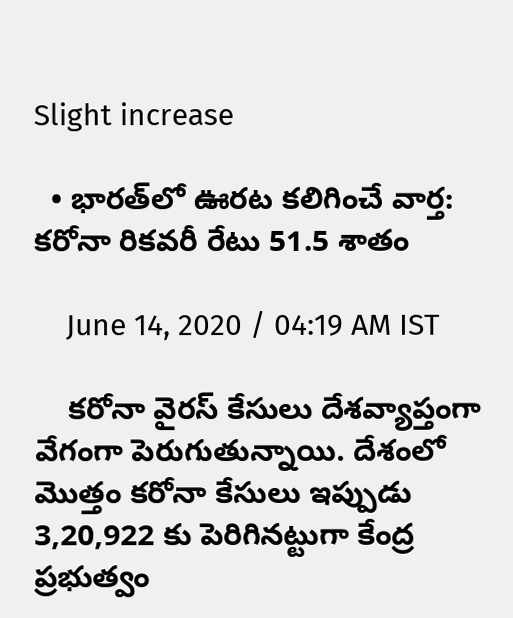Slight increase

  • భారత్‌లో ఊరట కలిగించే వార్త: కరోనా రికవరీ రేటు 51.5 శాతం

    June 14, 2020 / 04:19 AM IST

    కరోనా వైరస్ కేసులు దేశవ్యాప్తంగా వేగంగా పెరుగుతున్నాయి. దేశంలో మొత్తం కరోనా కేసులు ఇప్పుడు 3,20,922 కు పెరిగినట్టుగా కేంద్ర ప్రభుత్వం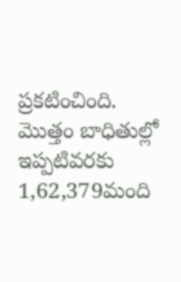ప్రకటించింది. మొత్తం బాధితుల్లో ఇప్పటివరకు 1,62,379మంది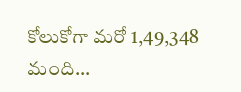కోలుకోగా మరో 1,49,348 మంది…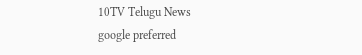10TV Telugu News
google preferred